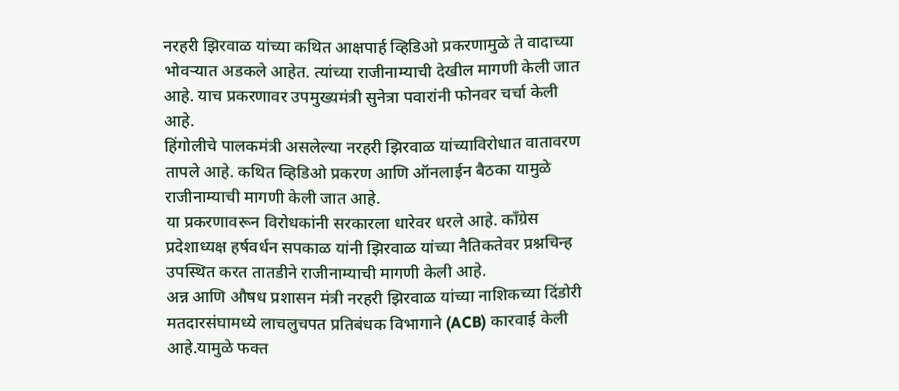नरहरी झिरवाळ यांच्या कथित आक्षपार्ह व्हिडिओ प्रकरणामुळे ते वादाच्या भोवऱ्यात अडकले आहेत. त्यांच्या राजीनाम्याची देखील मागणी केली जात आहे. याच प्रकरणावर उपमुख्यमंत्री सुनेत्रा पवारांनी फोनवर चर्चा केली आहे.
हिंगोलीचे पालकमंत्री असलेल्या नरहरी झिरवाळ यांच्याविरोधात वातावरण तापले आहे. कथित व्हिडिओ प्रकरण आणि ऑनलाईन बैठका यामुळे राजीनाम्याची मागणी केली जात आहे.
या प्रकरणावरून विरोधकांनी सरकारला धारेवर धरले आहे. काँग्रेस प्रदेशाध्यक्ष हर्षवर्धन सपकाळ यांनी झिरवाळ यांच्या नैतिकतेवर प्रश्नचिन्ह उपस्थित करत तातडीने राजीनाम्याची मागणी केली आहे.
अन्न आणि औषध प्रशासन मंत्री नरहरी झिरवाळ यांच्या नाशिकच्या दिंडोरी मतदारसंघामध्ये लाचलुचपत प्रतिबंधक विभागाने (ACB) कारवाई केली आहे.यामुळे फक्त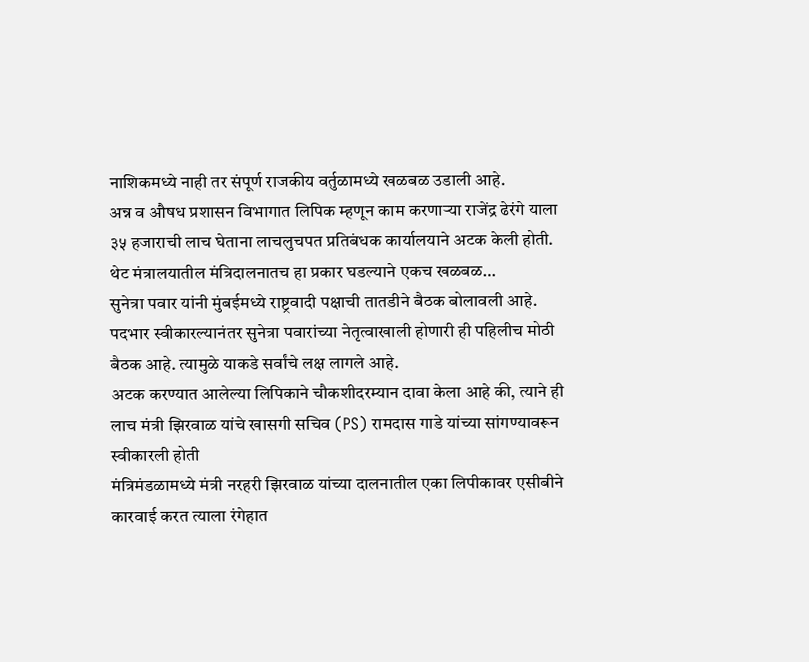नाशिकमध्ये नाही तर संपूर्ण राजकीय वर्तुळामध्ये खळबळ उडाली आहे.
अन्न व औषध प्रशासन विभागात लिपिक म्हणून काम करणाऱ्या राजेंद्र ढेरंगे याला ३५ हजाराची लाच घेताना लाचलुचपत प्रतिबंधक कार्यालयाने अटक केली होती. थेट मंत्रालयातील मंत्रिदालनातच हा प्रकार घडल्याने एकच खळबळ…
सुनेत्रा पवार यांनी मुंबईमध्ये राष्ट्रवादी पक्षाची तातडीने बैठक बोलावली आहे. पदभार स्वीकारल्यानंतर सुनेत्रा पवारांच्या नेतृत्वाखाली होणारी ही पहिलीच मोठी बैठक आहे. त्यामुळे याकडे सर्वांचे लक्ष लागले आहे.
अटक करण्यात आलेल्या लिपिकाने चौकशीदरम्यान दावा केला आहे की, त्याने ही लाच मंत्री झिरवाळ यांचे खासगी सचिव (PS) रामदास गाडे यांच्या सांगण्यावरून स्वीकारली होती
मंत्रिमंडळामध्ये मंत्री नरहरी झिरवाळ यांच्या दालनातील एका लिपीकावर एसीबीने कारवाई करत त्याला रंगेहात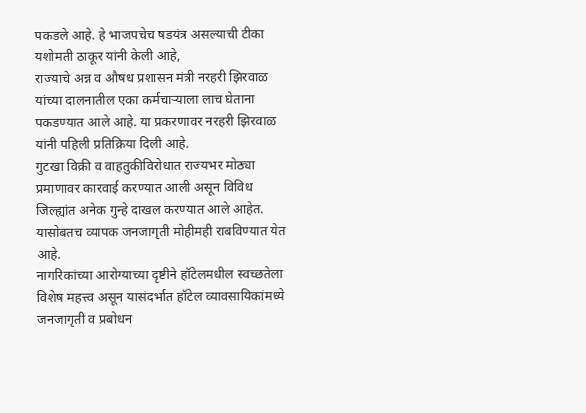पकडले आहे. हे भाजपचेच षडयंत्र असल्याची टीका यशोमती ठाकूर यांनी केली आहे,
राज्याचे अन्न व औषध प्रशासन मंत्री नरहरी झिरवाळ यांच्या दालनातील एका कर्मचाऱ्याला लाच घेताना पकडण्यात आले आहे. या प्रकरणावर नरहरी झिरवाळ यांनी पहिली प्रतिक्रिया दिली आहे.
गुटखा विक्री व वाहतुकीविरोधात राज्यभर मोठ्या प्रमाणावर कारवाई करण्यात आली असून विविध जिल्ह्यांत अनेक गुन्हे दाखल करण्यात आले आहेत. यासोबतच व्यापक जनजागृती मोहीमही राबविण्यात येत आहे.
नागरिकांच्या आरोग्याच्या दृष्टीने हॉटेलमधील स्वच्छतेला विशेष महत्त्व असून यासंदर्भात हॉटेल व्यावसायिकांमध्ये जनजागृती व प्रबोधन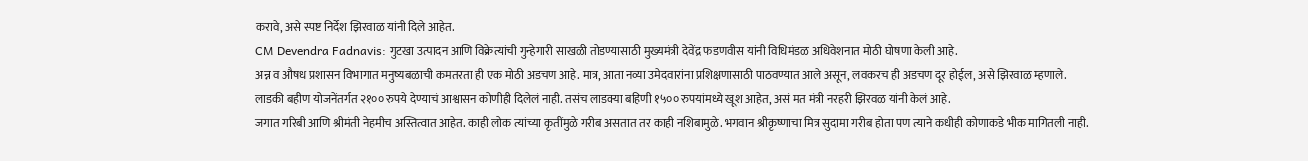करावे, असे स्पष्ट निर्देश झिरवाळ यांनी दिले आहेत.
CM Devendra Fadnavis: गुटखा उत्पादन आणि विक्रेत्यांची गुन्हेगारी साखळी तोडण्यासाठी मुख्यमंत्री देवेंद्र फडणवीस यांनी विधिमंडळ अधिवेशनात मोठी घोषणा केली आहे.
अन्न व औषध प्रशासन विभागात मनुष्यबळाची कमतरता ही एक मोठी अडचण आहे. मात्र, आता नव्या उमेदवारांना प्रशिक्षणासाठी पाठवण्यात आले असून, लवकरच ही अडचण दूर होईल, असे झिरवाळ म्हणाले.
लाडकी बहीण योजनेंतर्गत २१०० रुपये देण्याचं आश्वासन कोणीही दिलेलं नाही. तसंच लाडक्या बहिणी १५०० रुपयांमध्ये खूश आहेत, असं मत मंत्री नरहरी झिरवळ यांनी केलं आहे.
जगात गरिबी आणि श्रीमंती नेहमीच अस्तित्वात आहेत. काही लोक त्यांच्या कृतींमुळे गरीब असतात तर काही नशिबामुळे. भगवान श्रीकृष्णाचा मित्र सुदामा गरीब होता पण त्याने कधीही कोणाकडे भीक मागितली नाही.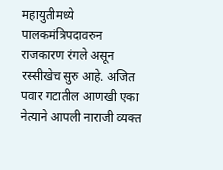महायुतीमध्ये पालकमंत्रिपदावरुन राजकारण रंगले असून रस्सीखेच सुरु आहे. अजित पवार गटातील आणखी एका नेत्याने आपली नाराजी व्यक्त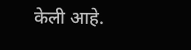केली आहे.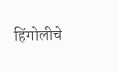हिंगोलीचे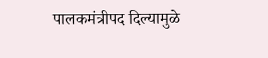पालकमंत्रीपद दिल्यामुळे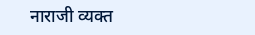नाराजी व्यक्त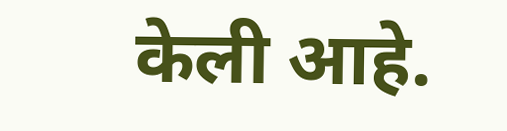केली आहे.